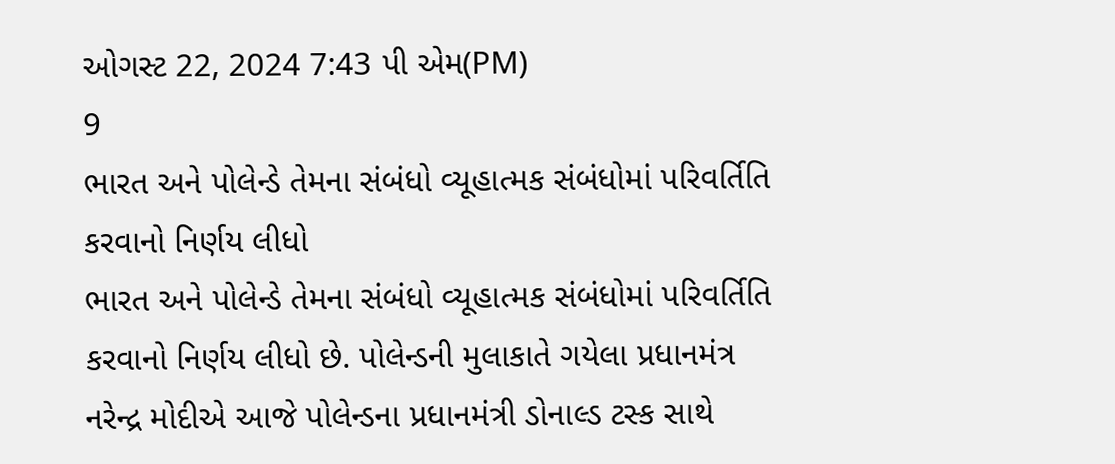ઓગસ્ટ 22, 2024 7:43 પી એમ(PM)
9
ભારત અને પોલેન્ડે તેમના સંબંધો વ્યૂહાત્મક સંબંધોમાં પરિવર્તિતિ કરવાનો નિર્ણય લીધો
ભારત અને પોલેન્ડે તેમના સંબંધો વ્યૂહાત્મક સંબંધોમાં પરિવર્તિતિ કરવાનો નિર્ણય લીધો છે. પોલેન્ડની મુલાકાતે ગયેલા પ્રધાનમંત્ર નરેન્દ્ર મોદીએ આજે પોલેન્ડના પ્રધાનમંત્રી ડોનાલ્ડ ટસ્ક સાથે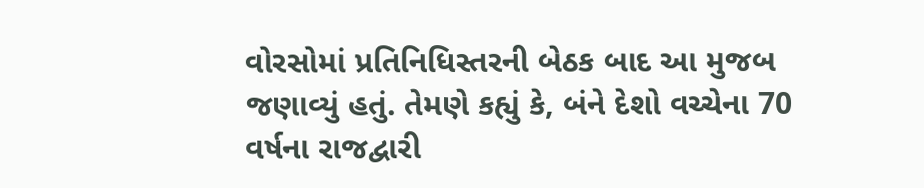વોરસોમાં પ્રતિનિધિસ્તરની બેઠક બાદ આ મુજબ જણાવ્યું હતું. તેમણે કહ્યું કે, બંને દેશો વચ્ચેના 70 વર્ષના રાજદ્વારી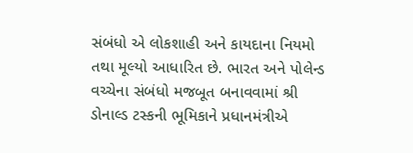સંબંધો એ લોકશાહી અને કાયદાના નિયમો તથા મૂલ્યો આધારિત છે. ભારત અને પોલેન્ડ વચ્ચેના સંબંધો મજબૂત બનાવવામાં શ્રી ડોનાલ્ડ ટસ્કની ભૂમિકાને પ્રધાનમંત્રીએ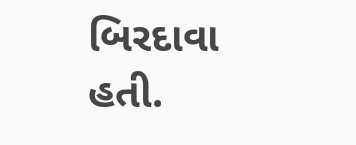બિરદાવા હતી.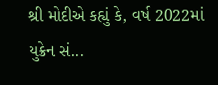શ્રી મોદીએ કહ્યું કે, વર્ષ 2022માં યુક્રેન સં...